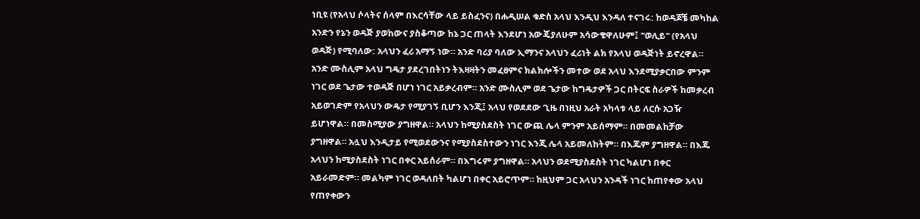ነቢዩ (የአላህ ሶላትና ሰላም በእርሳቸው ላይ ይስፈንና) በሐዲሠል ቁድስ አላህ እንዲህ እንዳለ ተናገሩ: ከወዳጆቼ መካከል አንድን የኔን ወዳጅ ያወከውና ያስቆጣው ከኔ ጋር ጠላት እንደሆነ አውጄያለሁም አሳውቄዋለሁም፤ "ወሊይ" (የአላህ ወዳጅ) የሚባለው: አላህን ፈሪ አማኝ ነው። አንድ ባሪያ ባለው ኢማንና አላህን ፈሪነት ልክ የአላህ ወዳጅነት ይኖረዋል። አንድ ሙስሊም አላህ ግዴታ ያደረገበትነን ትእዛዛትን መፈፀምና ክልክሎችን መተው ወደ አላህ እንደሚያቃርበው ምንም ነገር ወደ ጌታው ተወዳጅ በሆነ ነገር አይቃረብም። አንድ ሙስሊም ወደ ጌታው ከግዴታዎች ጋር በትርፍ ስራዎች ከመቃረብ አይወገድም የአላህን ውዴታ የሚያገኝ ቢሆን እንጂ፤ አላህ የወደደው ጊዜ በነዚህ አራት አካላቱ ላይ ለርሱ አጋዥ ይሆነዋል። በመስሚያው ያግዘዋል። አላህን ከሚያስደስት ነገር ውጪ ሌላ ምንም አይሰማም። በመመልከቻው ያግዘዋል። አሏህ እንዲታይ የሚወደውንና የሚያስደስተውን ነገር እንጂ ሌላ አይመለከትም። በእጁም ያግዘዋል። በእጁ አላህን ከሚያስደስት ነገር በቀር አይሰራም። በእግሩም ያግዘዋል። አላህን ወደሚያስደስት ነገር ካልሆነ በቀር አይራመድም። መልካም ነገር ወዳለበት ካልሆነ በቀር አይሮጥም። ከዚህም ጋር አላህን አንዳች ነገር ከጠየቀው አላህ የጠየቀውን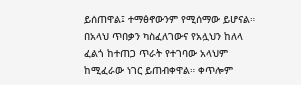ይሰጠዋል፤ ተማፅኖውንም የሚሰማው ይሆናል። በአላህ ጥበቃን ካስፈለገውና የአሏህን ከለላ ፈልጎ ከተጠጋ ጥራት የተገባው አላህም ከሚፈራው ነገር ይጠብቀዋል። ቀጥሎም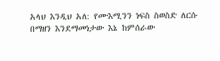አላህ እንዲህ አለ: የሙእሚንን ነፍስ ስወስድ ለርሱ በማዘን እንደማመነታው እኔ ከምሰራው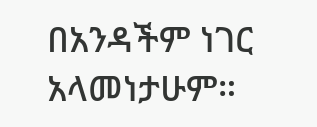በአንዳችም ነገር አላመነታሁም።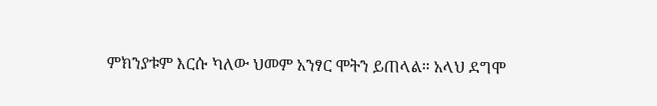ምክንያቱም እርሱ ካለው ህመም አንፃር ሞትን ይጠላል። አላህ ደግሞ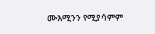ሙእሚንን የሚያሳምም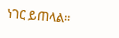ነገር ይጠላል።